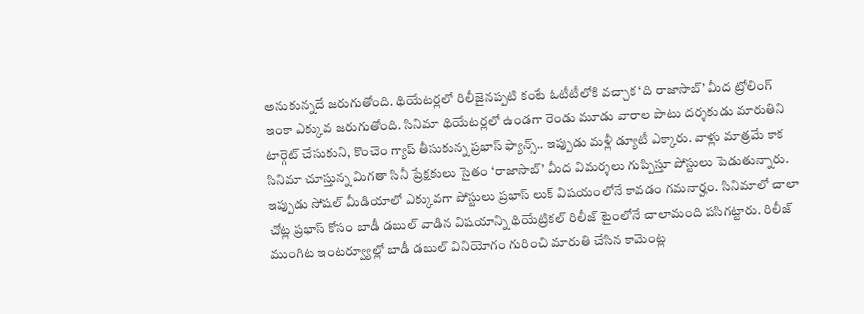అనుకున్నదే జరుగుతోంది. థియేటర్లలో రిలీజైనప్పటి కంటే ఓటీటీలోకి వచ్చాక ‘ది రాజాసాబ్’ మీద ట్రోలింగ్ ఇంకా ఎక్కువ జరుగుతోంది. సినిమా థియేటర్లలో ఉండగా రెండు మూడు వారాల పాటు దర్శకుడు మారుతిని టార్గెట్ చేసుకుని, కొంచెం గ్యాప్ తీసుకున్న ప్రభాస్ ఫ్యాన్స్.. ఇప్పుడు మళ్లీ డ్యూటీ ఎక్కారు. వాళ్లు మాత్రమే కాక సినిమా చూస్తున్న మిగతా సినీ ప్రేక్షకులు సైతం ‘రాజాసాబ్’ మీద విమర్శలు గుప్పిస్తూ పోస్టులు పెడుతున్నారు.
ఇప్పుడు సోషల్ మీడియాలో ఎక్కువగా పోస్టులు ప్రభాస్ లుక్ విషయంలోనే కావడం గమనార్హం. సినిమాలో చాలా చోట్ల ప్రభాస్ కోసం బాడీ డబుల్ వాడిన విషయాన్ని థియేట్రికల్ రిలీజ్ టైంలోనే చాలామంది పసిగట్టారు. రిలీజ్ ముంగిట ఇంటర్వ్యూల్లో బాడీ డబుల్ వినియోగం గురించి మారుతి చేసిన కామెంట్ల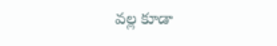వల్ల కూడా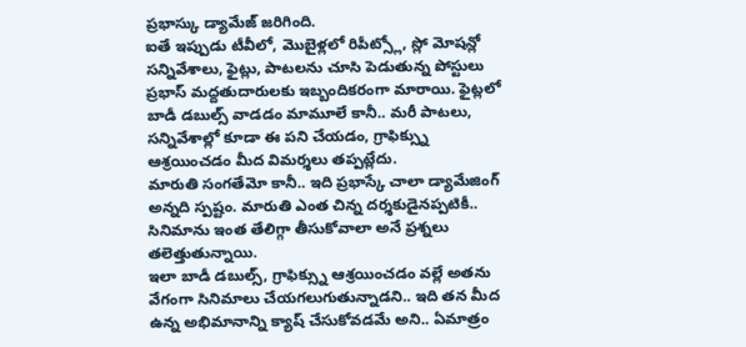ప్రభాస్కు డ్యామేజ్ జరిగింది.
ఐతే ఇప్పుడు టీవీలో, మొబైళ్లలో రిపీట్స్లో, స్లో మోషన్లో సన్నివేశాలు, ఫైట్లు, పాటలను చూసి పెడుతున్న పోస్టులు ప్రభాస్ మద్దతుదారులకు ఇబ్బందికరంగా మారాయి. ఫైట్లలో బాడీ డబుల్స్ వాడడం మామూలే కానీ.. మరీ పాటలు, సన్నివేశాల్లో కూడా ఈ పని చేయడం, గ్రాఫిక్స్ను ఆశ్రయించడం మీద విమర్శలు తప్పట్లేదు.
మారుతి సంగతేమో కానీ.. ఇది ప్రభాస్కే చాలా డ్యామేజింగ్ అన్నది స్పష్టం. మారుతి ఎంత చిన్న దర్శకుడైనప్పటికీ.. సినిమాను ఇంత తేలిగ్గా తీసుకోవాలా అనే ప్రశ్నలు తలెత్తుతున్నాయి.
ఇలా బాడీ డబుల్స్, గ్రాఫిక్స్ను ఆశ్రయించడం వల్లే అతను వేగంగా సినిమాలు చేయగలుగుతున్నాడని.. ఇది తన మీద ఉన్న అభిమానాన్ని క్యాష్ చేసుకోవడమే అని.. ఏమాత్రం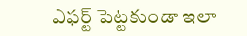ఎఫర్ట్ పెట్టకుండా ఇలా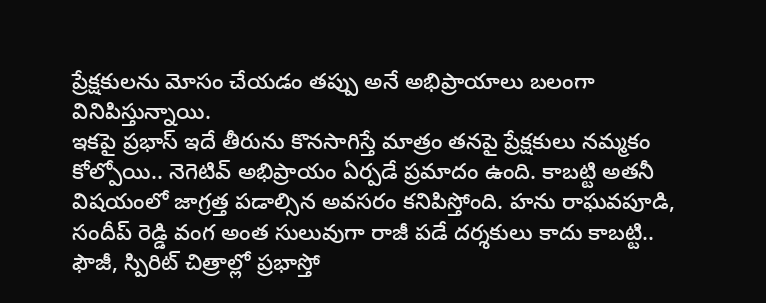ప్రేక్షకులను మోసం చేయడం తప్పు అనే అభిప్రాయాలు బలంగా వినిపిస్తున్నాయి.
ఇకపై ప్రభాస్ ఇదే తీరును కొనసాగిస్తే మాత్రం తనపై ప్రేక్షకులు నమ్మకం కోల్పోయి.. నెగెటివ్ అభిప్రాయం ఏర్పడే ప్రమాదం ఉంది. కాబట్టి అతనీ విషయంలో జాగ్రత్త పడాల్సిన అవసరం కనిపిస్తోంది. హను రాఘవపూడి, సందీప్ రెడ్డి వంగ అంత సులువుగా రాజీ పడే దర్శకులు కాదు కాబట్టి.. ఫౌజీ, స్పిరిట్ చిత్రాల్లో ప్రభాస్తో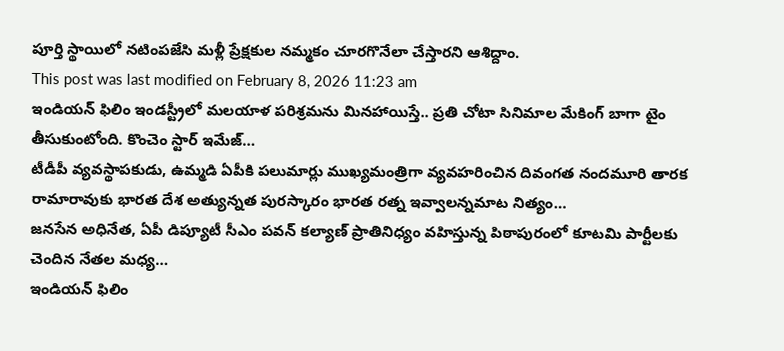పూర్తి స్థాయిలో నటింపజేసి మళ్లీ ప్రేక్షకుల నమ్మకం చూరగొనేలా చేస్తారని ఆశిద్దాం.
This post was last modified on February 8, 2026 11:23 am
ఇండియన్ ఫిలిం ఇండస్ట్రీలో మలయాళ పరిశ్రమను మినహాయిస్తే.. ప్రతి చోటా సినిమాల మేకింగ్ బాగా టైం తీసుకుంటోంది. కొంచెం స్టార్ ఇమేజ్…
టీడీపీ వ్యవస్థాపకుడు, ఉమ్మడి ఏపీకి పలుమార్లు ముఖ్యమంత్రిగా వ్యవహరించిన దివంగత నందమూరి తారక రామారావుకు భారత దేశ అత్యున్నత పురస్కారం భారత రత్న ఇవ్వాలన్నమాట నిత్యం…
జనసేన అధినేత, ఏపీ డిప్యూటీ సీఎం పవన్ కల్యాణ్ ప్రాతినిధ్యం వహిస్తున్న పిఠాపురంలో కూటమి పార్టీలకు చెందిన నేతల మధ్య…
ఇండియన్ ఫిలిం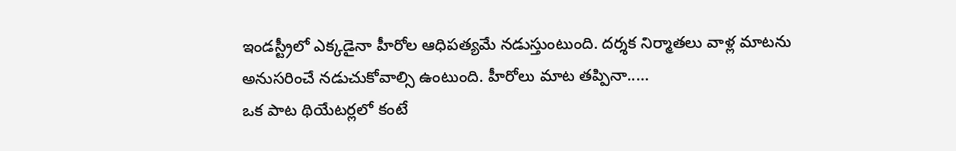ఇండస్ట్రీలో ఎక్కడైనా హీరోల ఆధిపత్యమే నడుస్తుంటుంది. దర్శక నిర్మాతలు వాళ్ల మాటను అనుసరించే నడుచుకోవాల్సి ఉంటుంది. హీరోలు మాట తప్పినా..…
ఒక పాట థియేటర్లలో కంటే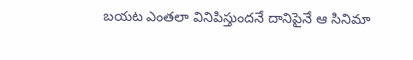బయట ఎంతలా వినిపిస్తుందనే దానిపైనే ఆ సినిమా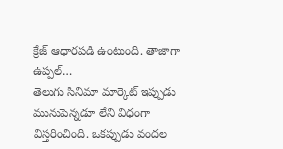క్రేజ్ ఆధారపడి ఉంటుంది. తాజాగా ఉప్పల్…
తెలుగు సినిమా మార్కెట్ ఇప్పుడు మునుపెన్నడూ లేని విధంగా విస్తరించింది. ఒకప్పుడు వందల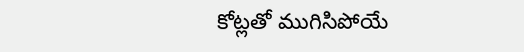కోట్లతో ముగిసిపోయే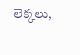లెక్కలు,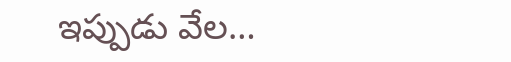ఇప్పుడు వేల…